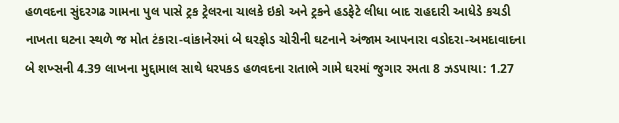હળવદના સુંદરગઢ ગામના પુલ પાસે ટ્રક ટ્રેલરના ચાલકે ઇકો અને ટ્રકને હડફેટે લીધા બાદ રાહદારી આધેડે કચડી નાખતા ઘટના સ્થળે જ મોત ટંકારા-વાંકાનેરમાં બે ઘરફોડ ચોરીની ઘટનાને અંજામ આપનારા વડોદરા-અમદાવાદના બે શખ્સની 4.39 લાખના મુદ્દામાલ સાથે ધરપકડ હળવદના રાતાભે ગામે ઘરમાં જુગાર રમતા 8 ઝડપાયા: 1.27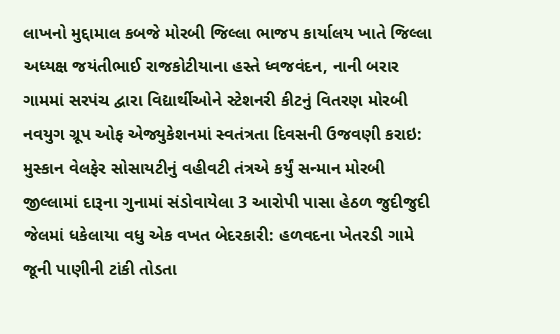લાખનો મુદ્દામાલ કબજે મોરબી જિલ્લા ભાજપ કાર્યાલય ખાતે જિલ્લા અધ્યક્ષ જયંતીભાઈ રાજકોટીયાના હસ્તે ધ્વજવંદન, નાની બરાર ગામમાં સરપંચ દ્વારા વિદ્યાર્થીઓને સ્ટેશનરી કીટનું વિતરણ મોરબી નવયુગ ગ્રૂપ ઓફ એજ્યુકેશનમાં સ્વતંત્રતા દિવસની ઉજવણી કરાઇ: મુસ્કાન વેલફેર સોસાયટીનું વહીવટી તંત્રએ કર્યું સન્માન મોરબી જીલ્લામાં દારૂના ગુનામાં સંડોવાયેલા 3 આરોપી પાસા હેઠળ જુદીજુદી જેલમાં ધકેલાયા વધુ એક વખત બેદરકારી: હળવદના ખેતરડી ગામે જૂની પાણીની ટાંકી તોડતા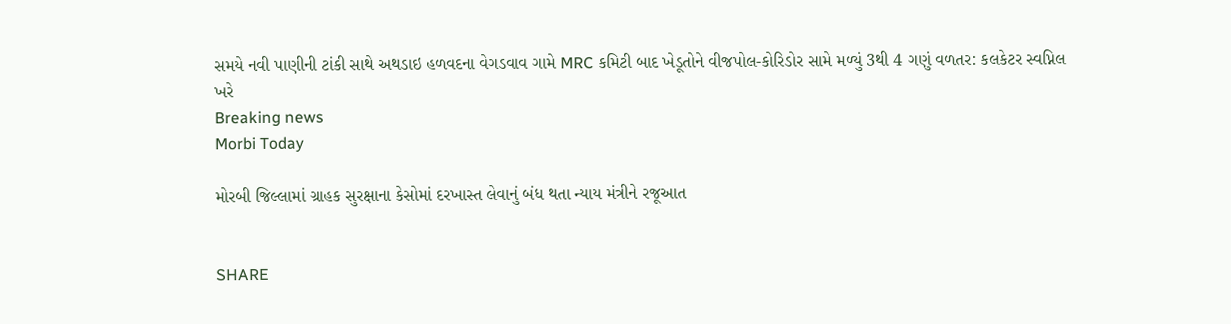સમયે નવી પાણીની ટાંકી સાથે અથડાઇ હળવદના વેગડવાવ ગામે MRC કમિટી બાદ ખેડૂતોને વીજપોલ-કોરિડોર સામે મળ્યું 3થી 4 ગણું વળતર: કલકેટર સ્વપ્નિલ ખરે
Breaking news
Morbi Today

મોરબી જિલ્લામાં ગ્રાહક સુરક્ષાના કેસોમાં દરખાસ્ત લેવાનું બંધ થતા ન્યાય મંત્રીને રજૂઆત


SHARE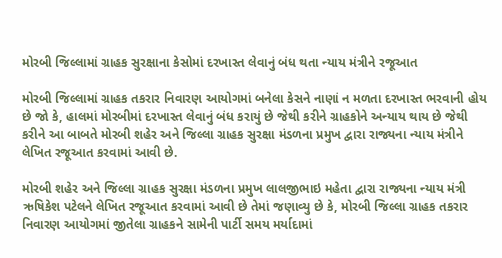મોરબી જિલ્લામાં ગ્રાહક સુરક્ષાના કેસોમાં દરખાસ્ત લેવાનું બંધ થતા ન્યાય મંત્રીને રજૂઆત

મોરબી જિલ્લામાં ગ્રાહક તકરાર નિવારણ આયોગમાં બનેલા કેસને નાણાં ન મળતા દરખાસ્ત ભરવાની હોય છે જો કે, હાલમાં મોરબીમાં દરખાસ્ત લેવાનું બંધ કરાયું છે જેથી કરીને ગ્રાહકોને અન્યાય થાય છે જેથી કરીને આ બાબતે મોરબી શહેર અને જિલ્લા ગ્રાહક સુરક્ષા મંડળના પ્રમુખ દ્વારા રાજ્યના ન્યાય મંત્રીને લેખિત રજૂઆત કરવામાં આવી છે.

મોરબી શહેર અને જિલ્લા ગ્રાહક સુરક્ષા મંડળના પ્રમુખ લાલજીભાઇ મહેતા દ્વારા રાજ્યના ન્યાય મંત્રી ઋષિકેશ પટેલને લેખિત રજૂઆત કરવામાં આવી છે તેમાં જણાવ્યુ છે કે, મોરબી જિલ્લા ગ્રાહક તકરાર નિવારણ આયોગમાં જીતેલા ગ્રાહકને સામેની પાર્ટી સમય મર્યાદામાં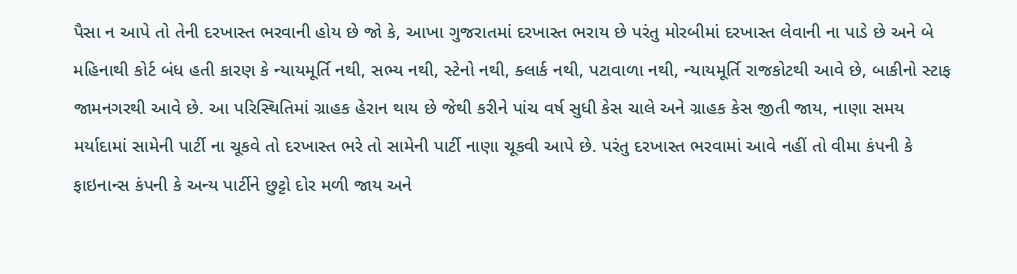પૈસા ન આપે તો તેની દરખાસ્ત ભરવાની હોય છે જો કે, આખા ગુજરાતમાં દરખાસ્ત ભરાય છે પરંતુ મોરબીમાં દરખાસ્ત લેવાની ના પાડે છે અને બે મહિનાથી કોર્ટ બંધ હતી કારણ કે ન્યાયમૂર્તિ નથી, સભ્ય નથી, સ્ટેનો નથી, ક્લાર્ક નથી, પટાવાળા નથી, ન્યાયમૂર્તિ રાજકોટથી આવે છે, બાકીનો સ્ટાફ જામનગરથી આવે છે. આ પરિસ્થિતિમાં ગ્રાહક હેરાન થાય છે જેથી કરીને પાંચ વર્ષ સુધી કેસ ચાલે અને ગ્રાહક કેસ જીતી જાય, નાણા સમય મર્યાદામાં સામેની પાર્ટી ના ચૂકવે તો દરખાસ્ત ભરે તો સામેની પાર્ટી નાણા ચૂકવી આપે છે. પરંતુ દરખાસ્ત ભરવામાં આવે નહીં તો વીમા કંપની કે ફાઇનાન્સ કંપની કે અન્ય પાર્ટીને છુટ્ટો દોર મળી જાય અને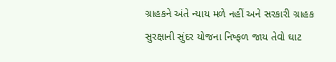ગ્રાહકને અંતે ન્યાય મળે નહીં અને સરકારી ગ્રાહક સુરક્ષાની સુંદર યોજના નિષ્ફળ જાય તેવો ઘાટ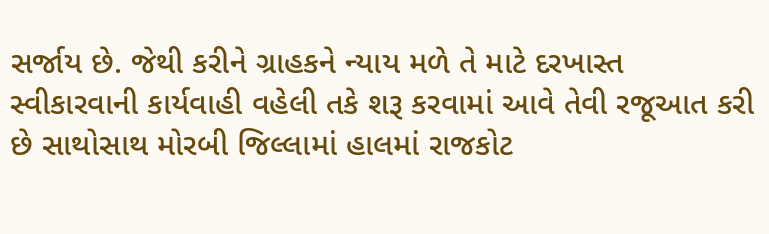સર્જાય છે. જેથી કરીને ગ્રાહકને ન્યાય મળે તે માટે દરખાસ્ત સ્વીકારવાની કાર્યવાહી વહેલી તકે શરૂ કરવામાં આવે તેવી રજૂઆત કરી છે સાથોસાથ મોરબી જિલ્લામાં હાલમાં રાજકોટ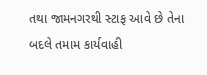તથા જામનગરથી સ્ટાફ આવે છે તેના બદલે તમામ કાર્યવાહી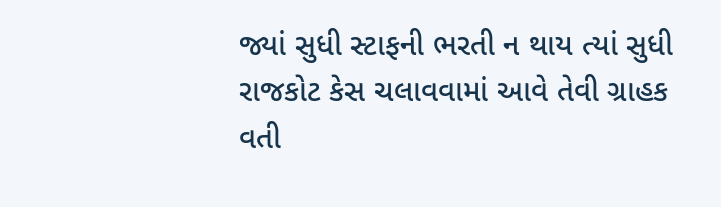જ્યાં સુધી સ્ટાફની ભરતી ન થાય ત્યાં સુધી રાજકોટ કેસ ચલાવવામાં આવે તેવી ગ્રાહક વતી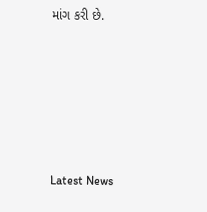માંગ કરી છે.






Latest News